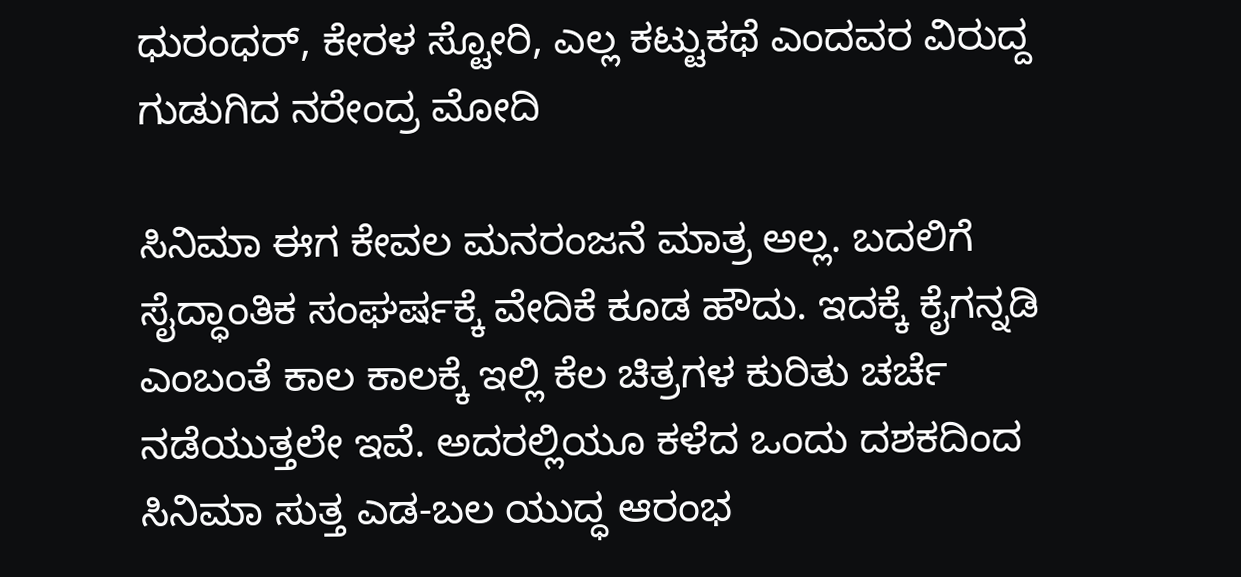ಧುರಂಧರ್, ಕೇರಳ ಸ್ಟೋರಿ, ಎಲ್ಲ ಕಟ್ಟುಕಥೆ ಎಂದವರ ವಿರುದ್ದ ಗುಡುಗಿದ ನರೇಂದ್ರ ಮೋದಿ

ಸಿನಿಮಾ ಈಗ ಕೇವಲ ಮನರಂಜನೆ ಮಾತ್ರ ಅಲ್ಲ. ಬದಲಿಗೆ ಸೈದ್ಧಾಂತಿಕ ಸಂಘರ್ಷಕ್ಕೆ ವೇದಿಕೆ ಕೂಡ ಹೌದು. ಇದಕ್ಕೆ ಕೈಗನ್ನಡಿ ಎಂಬಂತೆ ಕಾಲ ಕಾಲಕ್ಕೆ ಇಲ್ಲಿ ಕೆಲ ಚಿತ್ರಗಳ ಕುರಿತು ಚರ್ಚೆ ನಡೆಯುತ್ತಲೇ ಇವೆ. ಅದರಲ್ಲಿಯೂ ಕಳೆದ ಒಂದು ದಶಕದಿಂದ ಸಿನಿಮಾ ಸುತ್ತ ಎಡ-ಬಲ ಯುದ್ಧ ಆರಂಭ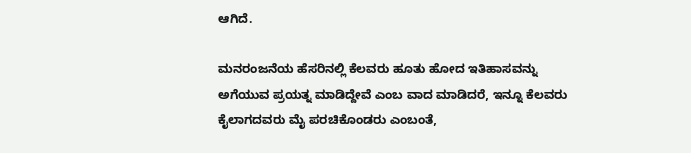ಆಗಿದೆ.

ಮನರಂಜನೆಯ ಹೆಸರಿನಲ್ಲಿ ಕೆಲವರು ಹೂತು ಹೋದ ಇತಿಹಾಸವನ್ನು ಅಗೆಯುವ ಪ್ರಯತ್ನ ಮಾಡಿದ್ದೇವೆ ಎಂಬ ವಾದ ಮಾಡಿದರೆ, ಇನ್ನೂ ಕೆಲವರು ಕೈಲಾಗದವರು ಮೈ ಪರಚಿಕೊಂಡರು ಎಂಬಂತೆ,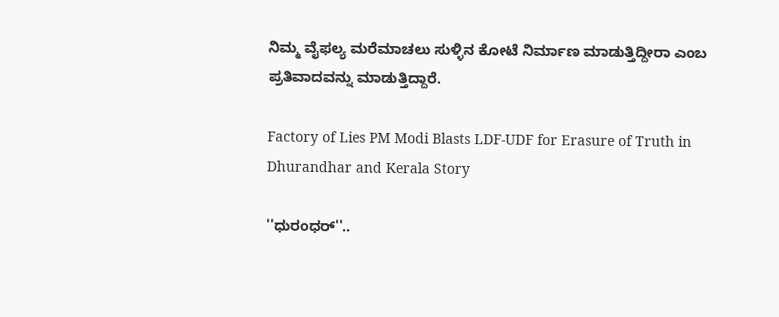ನಿಮ್ಮ ವೈಫಲ್ಯ ಮರೆಮಾಚಲು ಸುಳ್ಳಿನ ಕೋಟೆ ನಿರ್ಮಾಣ ಮಾಡುತ್ತಿದ್ದೀರಾ ಎಂಬ ಪ್ರತಿವಾದವನ್ನು ಮಾಡುತ್ತಿದ್ದಾರೆ.

Factory of Lies PM Modi Blasts LDF-UDF for Erasure of Truth in Dhurandhar and Kerala Story

''ಧುರಂಧರ್''..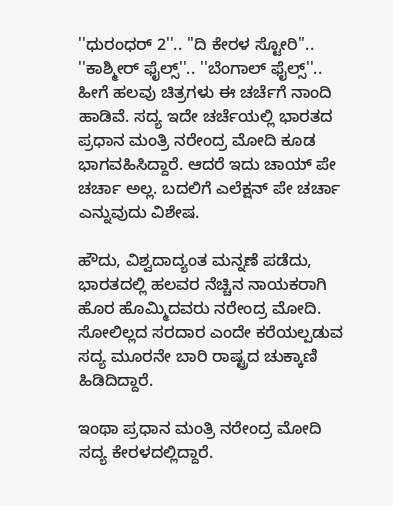''ಧುರಂಧರ್ 2''.. ''ದಿ ಕೇರಳ ಸ್ಟೋರಿ''.. ''ಕಾಶ್ಮೀರ್ ಫೈಲ್ಸ್''.. ''ಬೆಂಗಾಲ್ ಫೈಲ್ಸ್''.. ಹೀಗೆ ಹಲವು ಚಿತ್ರಗಳು ಈ ಚರ್ಚೆಗೆ ನಾಂದಿ ಹಾಡಿವೆ. ಸದ್ಯ ಇದೇ ಚರ್ಚೆಯಲ್ಲಿ ಭಾರತದ ಪ್ರಧಾನ ಮಂತ್ರಿ ನರೇಂದ್ರ ಮೋದಿ ಕೂಡ ಭಾಗವಹಿಸಿದ್ದಾರೆ. ಆದರೆ ಇದು ಚಾಯ್ ಪೇ ಚರ್ಚಾ ಅಲ್ಲ. ಬದಲಿಗೆ ಎಲೆಕ್ಷನ್ ಪೇ ಚರ್ಚಾ ಎನ್ನುವುದು ವಿಶೇಷ.

ಹೌದು, ವಿಶ್ವದಾದ್ಯಂತ ಮನ್ನಣೆ ಪಡೆದು, ಭಾರತದಲ್ಲಿ ಹಲವರ ನೆಚ್ಚಿನ ನಾಯಕರಾಗಿ ಹೊರ ಹೊಮ್ಮಿದವರು ನರೇಂದ್ರ ಮೋದಿ. ಸೋಲಿಲ್ಲದ ಸರದಾರ ಎಂದೇ ಕರೆಯಲ್ಪಡುವ ಸದ್ಯ ಮೂರನೇ ಬಾರಿ ರಾಷ್ಟ್ರದ ಚುಕ್ಕಾಣಿ ಹಿಡಿದಿದ್ದಾರೆ.

ಇಂಥಾ ಪ್ರಧಾನ ಮಂತ್ರಿ ನರೇಂದ್ರ ಮೋದಿ ಸದ್ಯ ಕೇರಳದಲ್ಲಿದ್ದಾರೆ.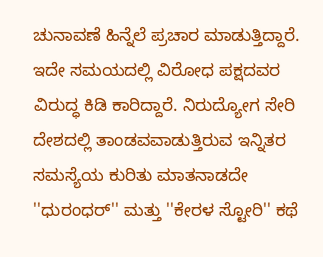ಚುನಾವಣೆ ಹಿನ್ನೆಲೆ ಪ್ರಚಾರ ಮಾಡುತ್ತಿದ್ದಾರೆ. ಇದೇ ಸಮಯದಲ್ಲಿ ವಿರೋಧ ಪಕ್ಷದವರ ವಿರುದ್ಧ ಕಿಡಿ ಕಾರಿದ್ದಾರೆ. ನಿರುದ್ಯೋಗ ಸೇರಿ ದೇಶದಲ್ಲಿ ತಾಂಡವವಾಡುತ್ತಿರುವ ಇನ್ನಿತರ ಸಮಸ್ಯೆಯ ಕುರಿತು ಮಾತನಾಡದೇ ''ಧುರಂಧರ್'' ಮತ್ತು ''ಕೇರಳ ಸ್ಟೋರಿ'' ಕಥೆ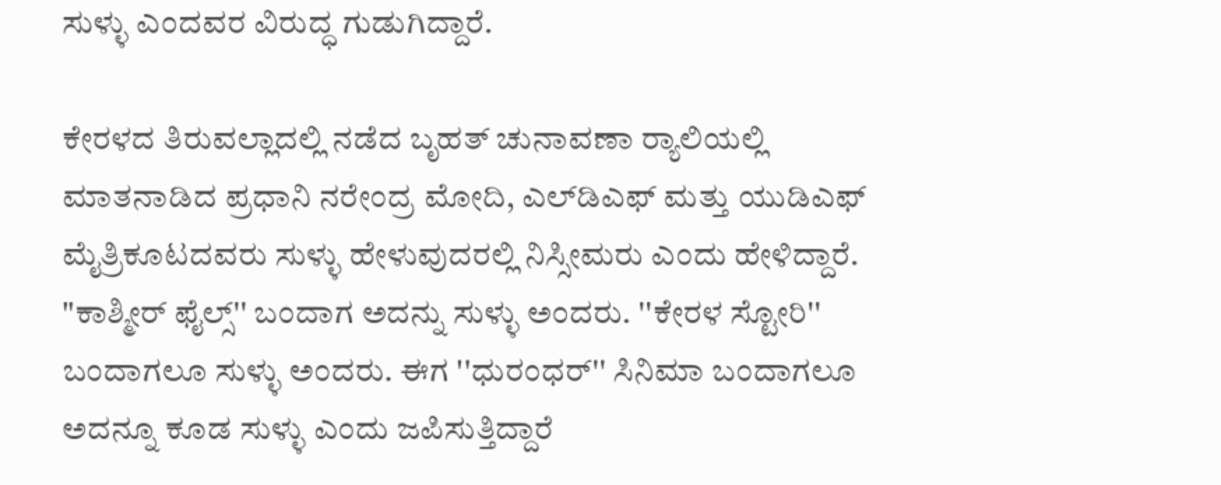ಸುಳ್ಳು ಎಂದವರ ವಿರುದ್ಧ ಗುಡುಗಿದ್ದಾರೆ.

ಕೇರಳದ ತಿರುವಲ್ಲಾದಲ್ಲಿ ನಡೆದ ಬೃಹತ್ ಚುನಾವಣಾ ರ‍್ಯಾಲಿಯಲ್ಲಿ ಮಾತನಾಡಿದ ಪ್ರಧಾನಿ ನರೇಂದ್ರ ಮೋದಿ, ಎಲ್‌ಡಿಎಫ್ ಮತ್ತು ಯುಡಿಎಫ್ ಮೈತ್ರಿಕೂಟದವರು ಸುಳ್ಳು ಹೇಳುವುದರಲ್ಲಿ ನಿಸ್ಸೀಮರು ಎಂದು ಹೇಳಿದ್ದಾರೆ. "ಕಾಶ್ಮೀರ್ ಫೈಲ್ಸ್'' ಬಂದಾಗ ಅದನ್ನು ಸುಳ್ಳು ಅಂದರು. ''ಕೇರಳ ಸ್ಟೋರಿ'' ಬಂದಾಗಲೂ ಸುಳ್ಳು ಅಂದರು. ಈಗ ''ಧುರಂಧರ್'' ಸಿನಿಮಾ ಬಂದಾಗಲೂ ಅದನ್ನೂ ಕೂಡ ಸುಳ್ಳು ಎಂದು ಜಪಿಸುತ್ತಿದ್ದಾರೆ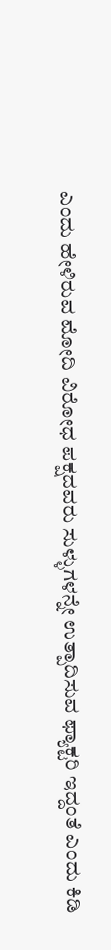ಎಂದು ಹೇಳಿರುವ ಮೋದಿ ವಿರೋಧ ಪಕ್ಷದವರು ಸುಳ್ಳುಗಳನ್ನೇ ಉತ್ಪಾದಿಸುವ ಫ್ಯಾಕ್ಟರಿ ಇದ್ದಂತೆ ಎಂದು ಕಿಡಿ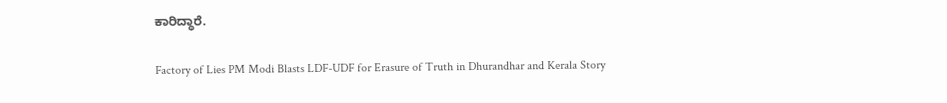ಕಾರಿದ್ಧಾರೆ.

Factory of Lies PM Modi Blasts LDF-UDF for Erasure of Truth in Dhurandhar and Kerala Story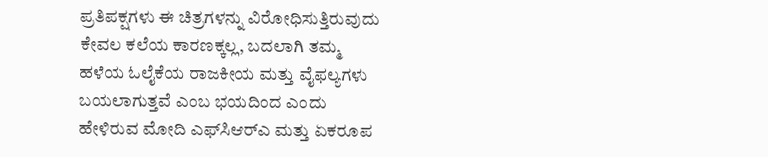ಪ್ರತಿಪಕ್ಷಗಳು ಈ ಚಿತ್ರಗಳನ್ನು ವಿರೋಧಿಸುತ್ತಿರುವುದು ಕೇವಲ ಕಲೆಯ ಕಾರಣಕ್ಕಲ್ಲ, ಬದಲಾಗಿ ತಮ್ಮ ಹಳೆಯ ಓಲೈಕೆಯ ರಾಜಕೀಯ ಮತ್ತು ವೈಫಲ್ಯಗಳು ಬಯಲಾಗುತ್ತವೆ ಎಂಬ ಭಯದಿಂದ ಎಂದು ಹೇಳಿರುವ ಮೋದಿ ಎಫ್‌ಸಿಆರ್‌ಎ ಮತ್ತು ಏಕರೂಪ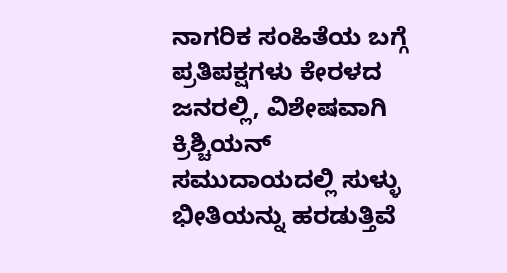ನಾಗರಿಕ ಸಂಹಿತೆಯ ಬಗ್ಗೆ ಪ್ರತಿಪಕ್ಷಗಳು ಕೇರಳದ ಜನರಲ್ಲಿ, ವಿಶೇಷವಾಗಿ ಕ್ರಿಶ್ಚಿಯನ್ ಸಮುದಾಯದಲ್ಲಿ ಸುಳ್ಳು ಭೀತಿಯನ್ನು ಹರಡುತ್ತಿವೆ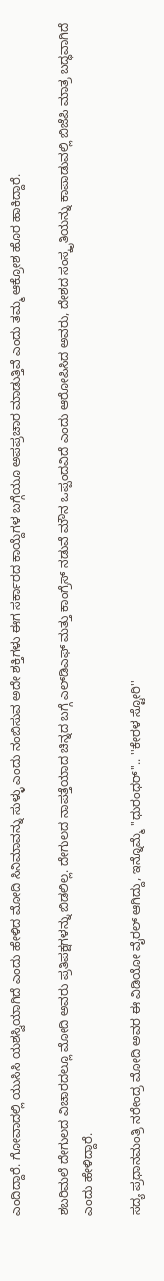ಎಂದಿದ್ದಾರೆ. ಗೋವಾದಲ್ಲಿ ಯುಸಿಸಿ ಯಶಸ್ವಿಯಾಗಿದೆ ಎಂದು ಹೇಳಿದ ಮೋದಿ ಸಿನಿಮಾವನ್ನು ಸುಳ್ಳು ಎಂದು ನಂಬಿಸುವ ಅದೇ ಶಕ್ತಿಗಳು ಈಗ ಸರ್ಕಾರದ ಕಾಯ್ದೆಗಳ ಬಗ್ಗೆಯೂ ಅಪಪ್ರಚಾರ ಮಾಡುತ್ತಿವೆ ಎಂದು ತಮ್ಮ ಆಕ್ರೋಶ ಹೊರ ಹಾಕಿದ್ದಾರೆ.

ಶಬರಿಮಲೆ ದೇಗುಲದ ವಿಚಾರದಲ್ಲೂ ಮೋದಿ ಅವರು ಪ್ರತಿಪಕ್ಷಗಳನ್ನು ಬಿಡಲಿಲ್ಲ. ದೇಗುಲದ ನಾಪತ್ತೆಯಾದ ಚಿನ್ನದ ಬಗ್ಗೆ ಎಲ್‌ಡಿಎಫ್ ಮತ್ತು ಕಾಂಗ್ರೆಸ್ ನಡುವೆ ಮೌನ ಒಪ್ಪಂದವಿದೆ ಎಂದು ಆರೋಪಿಸಿದ ಅವರು, ದೇಶದ ಸಂಸ್ಕೃತಿಯನ್ನು ಕಾಪಾಡುವಲ್ಲಿ ಬಿಜೆಪಿ ಮಾತ್ರ ಬದ್ಧವಾಗಿದೆ ಎಂದು ಹೇಳಿದ್ದಾರೆ.

ಸದ್ಯ ಪ್ರಧಾನಮಂತ್ರಿ ನರೇಂದ್ರ ಮೋದಿ ಅವರ ಈ ವಿಡಿಯೋ ವೈರಲ್ ಆಗಿದ್ದು, ಇನ್ನೊಮ್ಮೆ ''ಧುರಂಧರ್''.. ''ಕೇರಳ ಸ್ಟೋರಿ''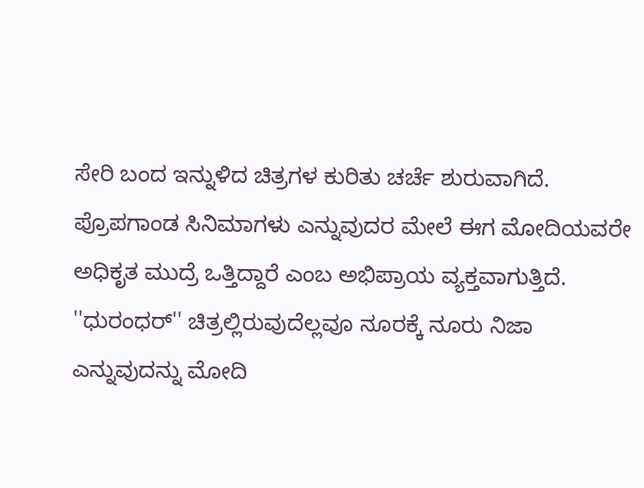ಸೇರಿ ಬಂದ ಇನ್ನುಳಿದ ಚಿತ್ರಗಳ ಕುರಿತು ಚರ್ಚೆ ಶುರುವಾಗಿದೆ. ಪ್ರೊಪಗಾಂಡ ಸಿನಿಮಾಗಳು ಎನ್ನುವುದರ ಮೇಲೆ ಈಗ ಮೋದಿಯವರೇ ಅಧಿಕೃತ ಮುದ್ರೆ ಒತ್ತಿದ್ದಾರೆ ಎಂಬ ಅಭಿಪ್ರಾಯ ವ್ಯಕ್ತವಾಗುತ್ತಿದೆ. ''ಧುರಂಧರ್'' ಚಿತ್ರಲ್ಲಿರುವುದೆಲ್ಲವೂ ನೂರಕ್ಕೆ ನೂರು ನಿಜಾ ಎನ್ನುವುದನ್ನು ಮೋದಿ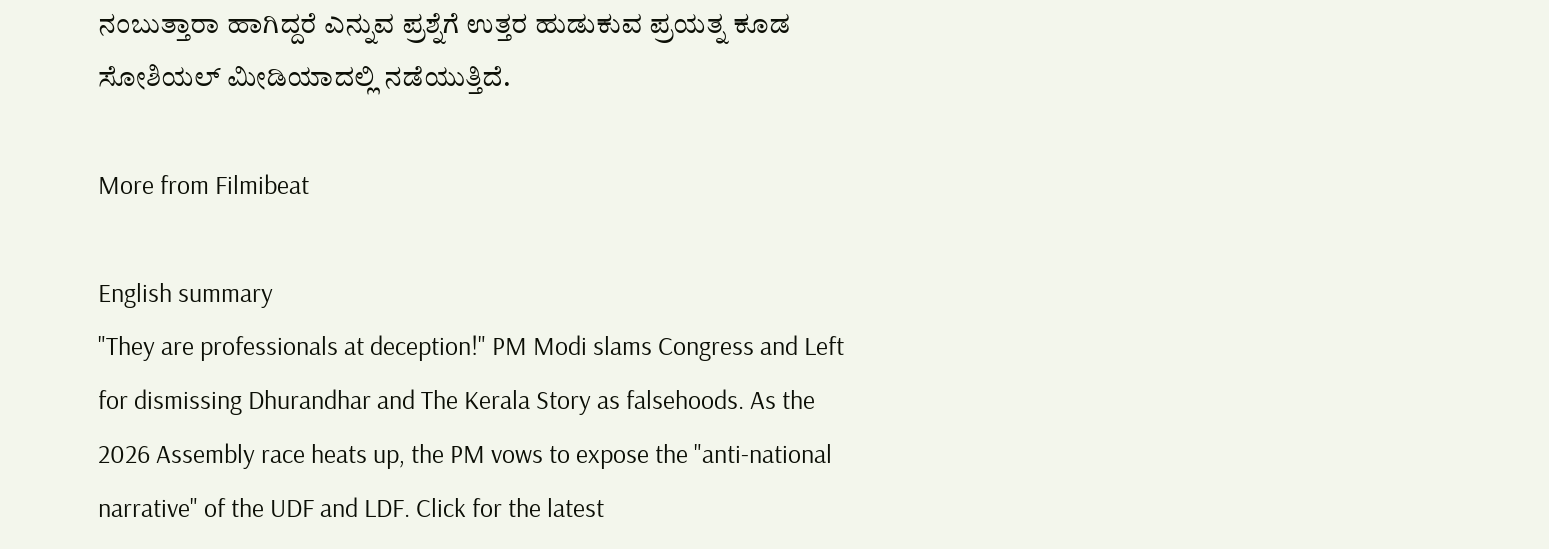ನಂಬುತ್ತಾರಾ ಹಾಗಿದ್ದರೆ ಎನ್ನುವ ಪ್ರಶ್ನೆಗೆ ಉತ್ತರ ಹುಡುಕುವ ಪ್ರಯತ್ನ ಕೂಡ ಸೋಶಿಯಲ್ ಮೀಡಿಯಾದಲ್ಲಿ ನಡೆಯುತ್ತಿದೆ.

More from Filmibeat

English summary
"They are professionals at deception!" PM Modi slams Congress and Left for dismissing Dhurandhar and The Kerala Story as falsehoods. As the 2026 Assembly race heats up, the PM vows to expose the "anti-national narrative" of the UDF and LDF. Click for the latest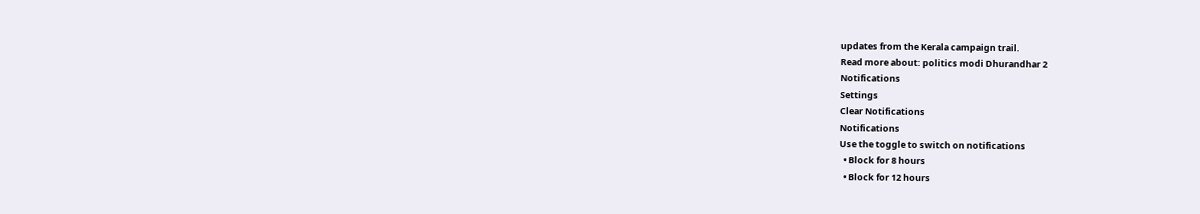updates from the Kerala campaign trail.
Read more about: politics modi Dhurandhar 2
Notifications
Settings
Clear Notifications
Notifications
Use the toggle to switch on notifications
  • Block for 8 hours
  • Block for 12 hours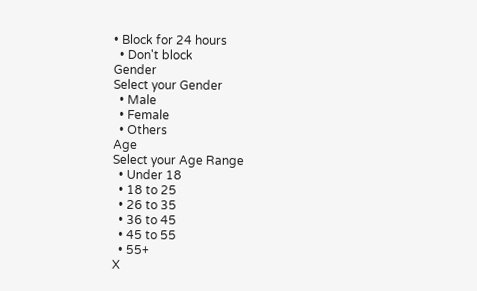• Block for 24 hours
  • Don't block
Gender
Select your Gender
  • Male
  • Female
  • Others
Age
Select your Age Range
  • Under 18
  • 18 to 25
  • 26 to 35
  • 36 to 45
  • 45 to 55
  • 55+
X